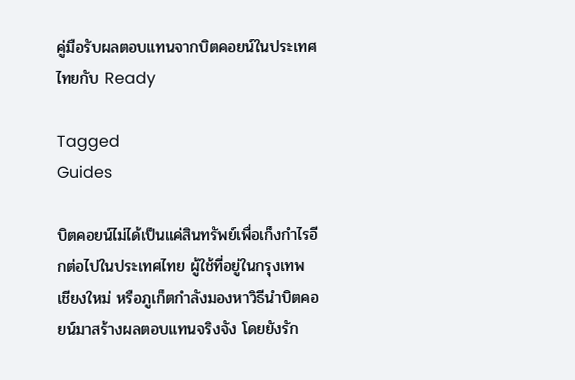คู่มือรับผลตอบแทนจากบิตคอยน์ในประเทศไทยกับ Ready

Tagged
Guides

บิตคอยน์ไม่ได้เป็นแค่สินทรัพย์เพื่อเก็งกำไรอีกต่อไปในประเทศไทย ผู้ใช้ที่อยู่ในกรุงเทพ เชียงใหม่ หรือภูเก็ตกำลังมองหาวิธีนำบิตคอยน์มาสร้างผลตอบแทนจริงจัง โดยยังรัก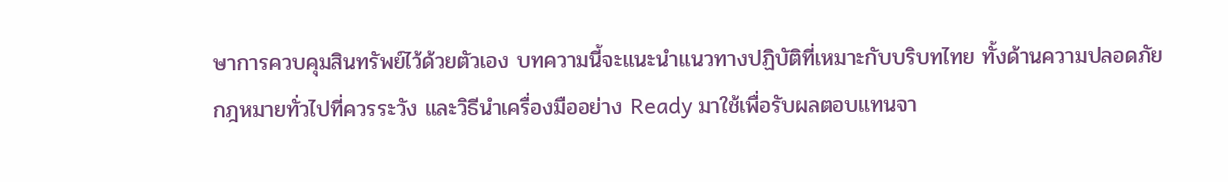ษาการควบคุมสินทรัพย์ไว้ด้วยตัวเอง บทความนี้จะแนะนำแนวทางปฏิบัติที่เหมาะกับบริบทไทย ทั้งด้านความปลอดภัย กฎหมายทั่วไปที่ควรระวัง และวิธีนำเครื่องมืออย่าง Ready มาใช้เพื่อรับผลตอบแทนจา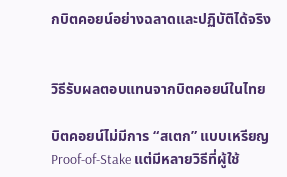กบิตคอยน์อย่างฉลาดและปฏิบัติได้จริง


วิธีรับผลตอบแทนจากบิตคอยน์ในไทย

บิตคอยน์ไม่มีการ “สเตก” แบบเหรียญ Proof‑of‑Stake แต่มีหลายวิธีที่ผู้ใช้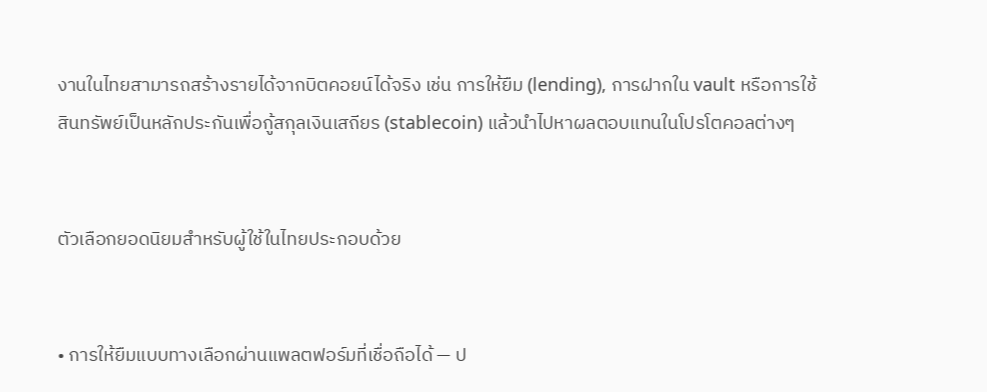งานในไทยสามารถสร้างรายได้จากบิตคอยน์ได้จริง เช่น การให้ยืม (lending), การฝากใน vault หรือการใช้สินทรัพย์เป็นหลักประกันเพื่อกู้สกุลเงินเสถียร (stablecoin) แล้วนำไปหาผลตอบแทนในโปรโตคอลต่างๆ


ตัวเลือกยอดนิยมสำหรับผู้ใช้ในไทยประกอบด้วย


• การให้ยืมแบบทางเลือกผ่านแพลตฟอร์มที่เชื่อถือได้ — ป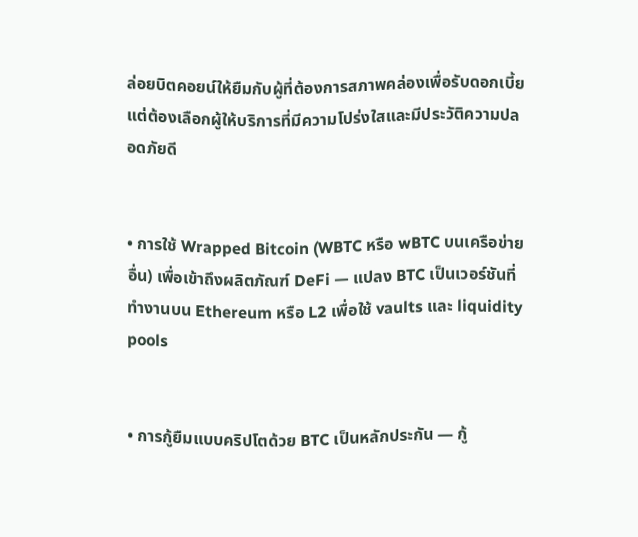ล่อยบิตคอยน์ให้ยืมกับผู้ที่ต้องการสภาพคล่องเพื่อรับดอกเบี้ย แต่ต้องเลือกผู้ให้บริการที่มีความโปร่งใสและมีประวัติความปลอดภัยดี


• การใช้ Wrapped Bitcoin (WBTC หรือ wBTC บนเครือข่ายอื่น) เพื่อเข้าถึงผลิตภัณฑ์ DeFi — แปลง BTC เป็นเวอร์ชันที่ทำงานบน Ethereum หรือ L2 เพื่อใช้ vaults และ liquidity pools


• การกู้ยืมแบบคริปโตด้วย BTC เป็นหลักประกัน — กู้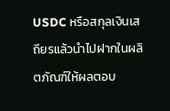USDC หรือสกุลเงินเสถียรแล้วนำไปฝากในผลิตภัณฑ์ให้ผลตอบ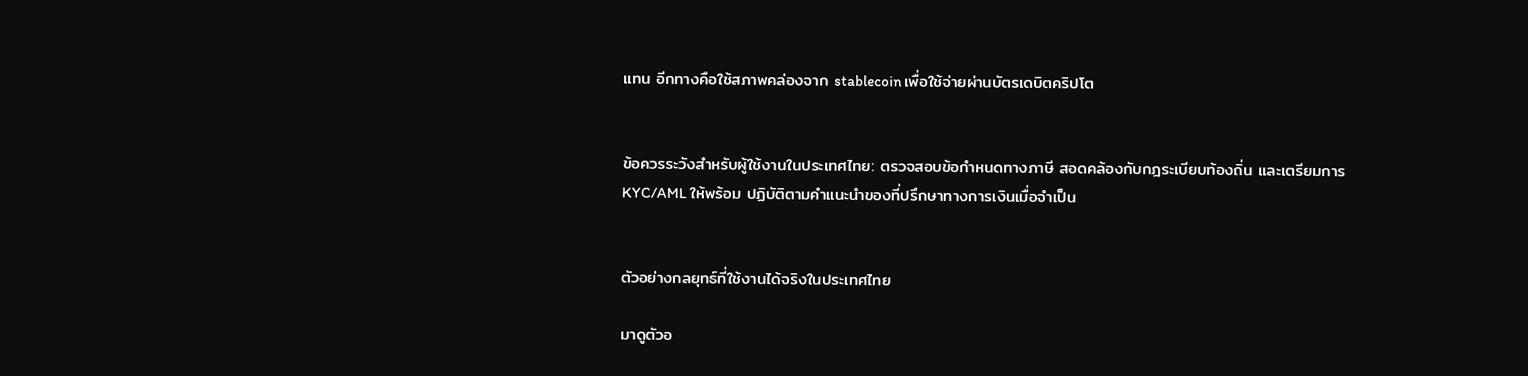แทน อีกทางคือใช้สภาพคล่องจาก stablecoin เพื่อใช้จ่ายผ่านบัตรเดบิตคริปโต


ข้อควรระวังสำหรับผู้ใช้งานในประเทศไทย: ตรวจสอบข้อกำหนดทางภาษี สอดคล้องกับกฎระเบียบท้องถิ่น และเตรียมการ KYC/AML ให้พร้อม ปฏิบัติตามคำแนะนำของที่ปรึกษาทางการเงินเมื่อจำเป็น


ตัวอย่างกลยุทธ์ที่ใช้งานได้จริงในประเทศไทย

มาดูตัวอ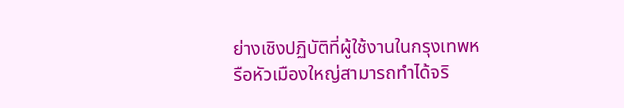ย่างเชิงปฏิบัติที่ผู้ใช้งานในกรุงเทพหรือหัวเมืองใหญ่สามารถทำได้จริ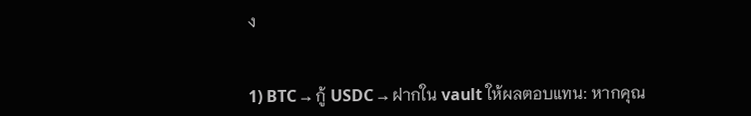ง


1) BTC → กู้ USDC → ฝากใน vault ให้ผลตอบแทน: หากคุณ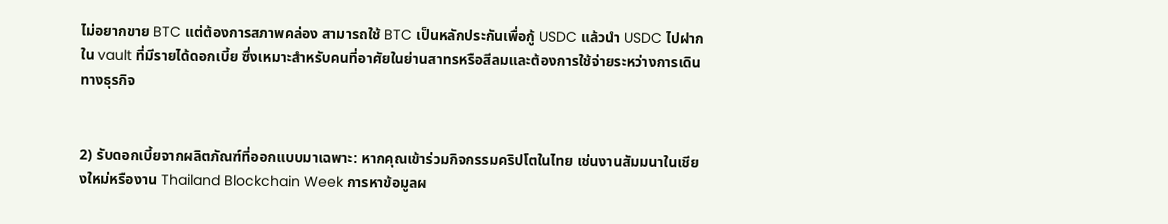ไม่อยากขาย BTC แต่ต้องการสภาพคล่อง สามารถใช้ BTC เป็นหลักประกันเพื่อกู้ USDC แล้วนำ USDC ไปฝากใน vault ที่มีรายได้ดอกเบี้ย ซึ่งเหมาะสำหรับคนที่อาศัยในย่านสาทรหรือสีลมและต้องการใช้จ่ายระหว่างการเดินทางธุรกิจ


2) รับดอกเบี้ยจากผลิตภัณฑ์ที่ออกแบบมาเฉพาะ: หากคุณเข้าร่วมกิจกรรมคริปโตในไทย เช่นงานสัมมนาในเชียงใหม่หรืองาน Thailand Blockchain Week การหาข้อมูลผ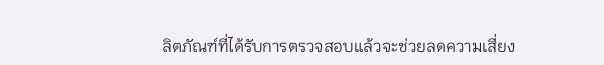ลิตภัณฑ์ที่ได้รับการตรวจสอบแล้วจะช่วยลดความเสี่ยง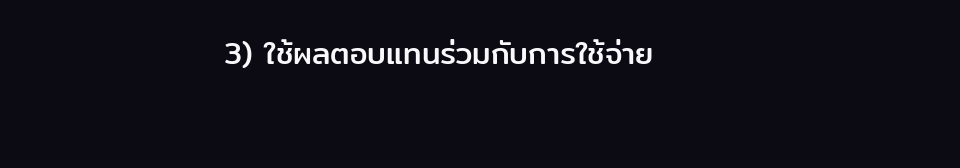3) ใช้ผลตอบแทนร่วมกับการใช้จ่าย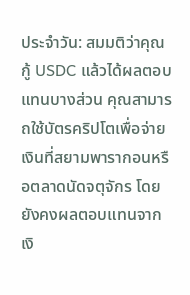ประจำวัน: สมมติว่าคุณกู้ USDC แล้วได้ผลตอบแทนบางส่วน คุณสามารถใช้บัตรคริปโตเพื่อจ่ายเงินที่สยามพารากอนหรือตลาดนัดจตุจักร โดยยังคงผลตอบแทนจากเงิ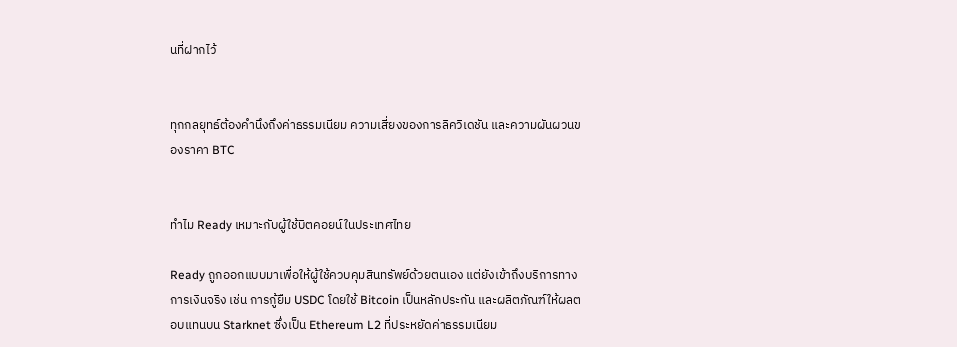นที่ฝากไว้


ทุกกลยุทธ์ต้องคำนึงถึงค่าธรรมเนียม ความเสี่ยงของการลิควิเดชัน และความผันผวนของราคา BTC


ทำไม Ready เหมาะกับผู้ใช้บิตคอยน์ในประเทศไทย

Ready ถูกออกแบบมาเพื่อให้ผู้ใช้ควบคุมสินทรัพย์ด้วยตนเอง แต่ยังเข้าถึงบริการทางการเงินจริง เช่น การกู้ยืม USDC โดยใช้ Bitcoin เป็นหลักประกัน และผลิตภัณฑ์ให้ผลตอบแทนบน Starknet ซึ่งเป็น Ethereum L2 ที่ประหยัดค่าธรรมเนียม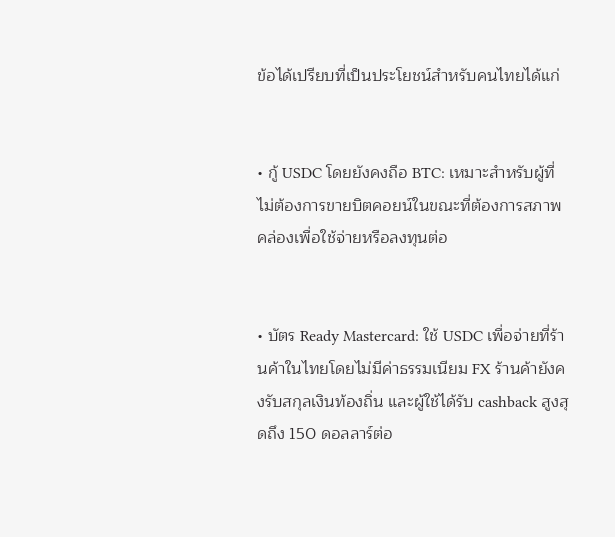ข้อได้เปรียบที่เป็นประโยชน์สำหรับคนไทยได้แก่


• กู้ USDC โดยยังคงถือ BTC: เหมาะสำหรับผู้ที่ไม่ต้องการขายบิตคอยน์ในขณะที่ต้องการสภาพคล่องเพื่อใช้จ่ายหรือลงทุนต่อ


• บัตร Ready Mastercard: ใช้ USDC เพื่อจ่ายที่ร้านค้าในไทยโดยไม่มีค่าธรรมเนียม FX ร้านค้ายังคงรับสกุลเงินท้องถิ่น และผู้ใช้ได้รับ cashback สูงสุดถึง 150 ดอลลาร์ต่อ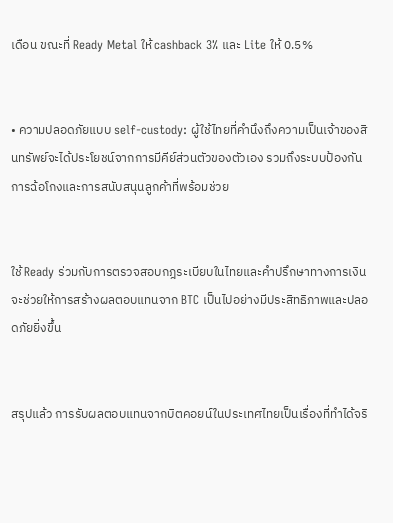เดือน ขณะที่ Ready Metal ให้ cashback 3% และ Lite ให้ 0.5%


• ความปลอดภัยแบบ self‑custody: ผู้ใช้ไทยที่คำนึงถึงความเป็นเจ้าของสินทรัพย์จะได้ประโยชน์จากการมีคีย์ส่วนตัวของตัวเอง รวมถึงระบบป้องกันการฉ้อโกงและการสนับสนุนลูกค้าที่พร้อมช่วย


ใช้ Ready ร่วมกับการตรวจสอบกฎระเบียบในไทยและคำปรึกษาทางการเงินจะช่วยให้การสร้างผลตอบแทนจาก BTC เป็นไปอย่างมีประสิทธิภาพและปลอดภัยยิ่งขึ้น


สรุปแล้ว การรับผลตอบแทนจากบิตคอยน์ในประเทศไทยเป็นเรื่องที่ทำได้จริ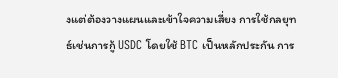งแต่ต้องวางแผนและเข้าใจความเสี่ยง การใช้กลยุทธ์เช่นการกู้ USDC โดยใช้ BTC เป็นหลักประกัน การ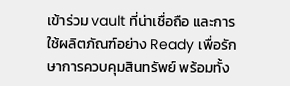เข้าร่วม vault ที่น่าเชื่อถือ และการใช้ผลิตภัณฑ์อย่าง Ready เพื่อรักษาการควบคุมสินทรัพย์ พร้อมทั้ง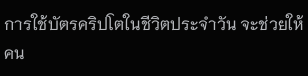การใช้บัตรคริปโตในชีวิตประจำวัน จะช่วยให้คน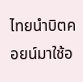ไทยนำบิตคอยน์มาใช้อ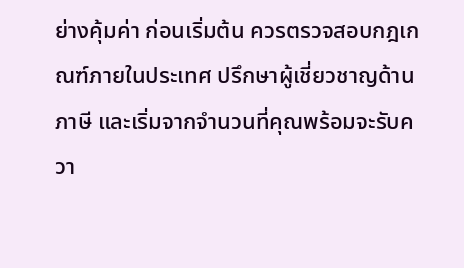ย่างคุ้มค่า ก่อนเริ่มต้น ควรตรวจสอบกฎเกณฑ์ภายในประเทศ ปรึกษาผู้เชี่ยวชาญด้านภาษี และเริ่มจากจำนวนที่คุณพร้อมจะรับควา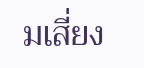มเสี่ยง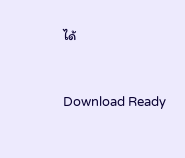ได้


Download Ready